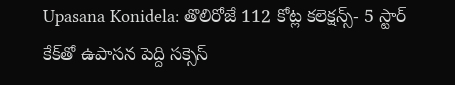Upasana Konidela: తొలిరోజే 112 కోట్ల కలెక్షన్స్- 5 స్టార్ కేక్‌తో ఉపాసన పెద్ది సక్సెస్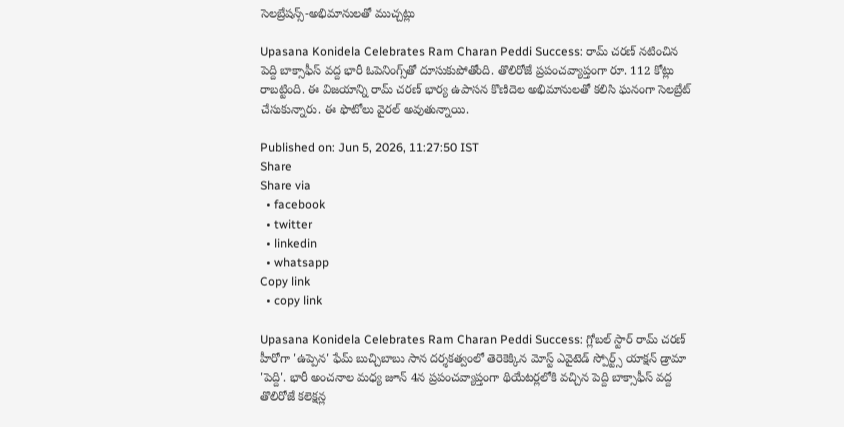సెలబ్రేషన్స్-అభిమానులతో ముచ్చట్లు

Upasana Konidela Celebrates Ram Charan Peddi Success: రామ్ చరణ్ నటించిన పెద్ది బాక్సాఫీస్ వద్ద భారీ ఓపెనింగ్స్‌తో దూసుకుపోతోంది. తొలిరోజే ప్రపంచవ్యాప్తంగా రూ. 112 కోట్లు రాబట్టింది. ఈ విజయాన్ని రామ్ చరణ్ భార్య ఉపాసన కొణిదెల అభిమానులతో కలిసి ఘనంగా సెలబ్రేట్ చేసుకున్నారు. ఈ ఫొటోలు వైరల్ అవుతున్నాయి.

Published on: Jun 5, 2026, 11:27:50 IST
Share
Share via
  • facebook
  • twitter
  • linkedin
  • whatsapp
Copy link
  • copy link

Upasana Konidela Celebrates Ram Charan Peddi Success: గ్లోబల్ స్టార్ రామ్ చరణ్ హీరోగా 'ఉప్పెన' ఫేమ్ బుచ్చిబాబు సాన దర్శకత్వంలో తెరెకెక్కిన మోస్ట్ ఎవైటెడ్ స్పోర్ట్స్ యాక్షన్ డ్రామా 'పెద్ది'. భారీ అంచనాల మధ్య జూన్ 4న ప్రపంచవ్యాప్తంగా థియేటర్లలోకి వచ్చిన పెద్ది బాక్సాఫీస్ వద్ద తొలిరోజే కలెక్షన్ల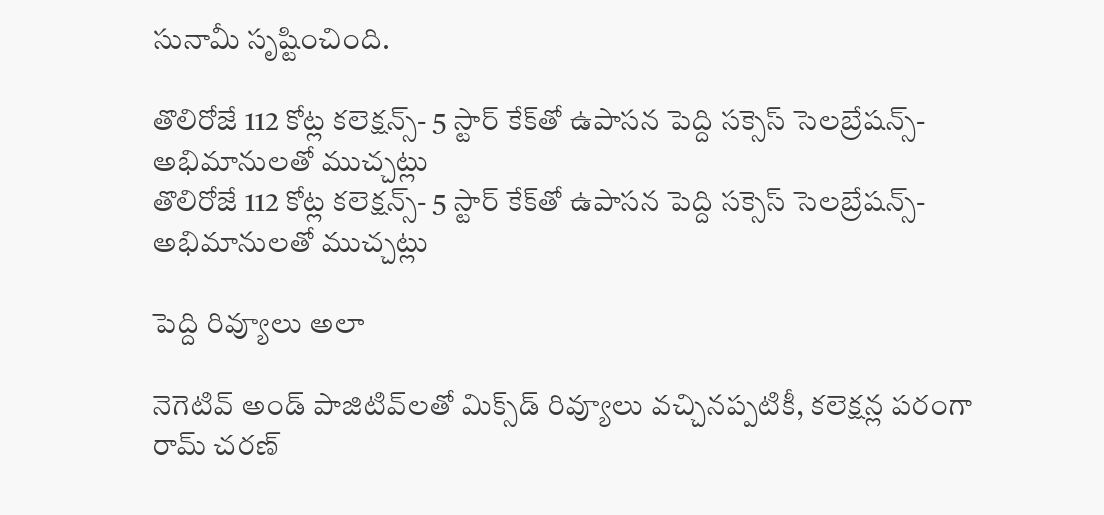సునామీ సృష్టించింది.

తొలిరోజే 112 కోట్ల కలెక్షన్స్- 5 స్టార్ కేక్‌తో ఉపాసన పెద్ది సక్సెస్ సెలబ్రేషన్స్-అభిమానులతో ముచ్చట్లు
తొలిరోజే 112 కోట్ల కలెక్షన్స్- 5 స్టార్ కేక్‌తో ఉపాసన పెద్ది సక్సెస్ సెలబ్రేషన్స్-అభిమానులతో ముచ్చట్లు

పెద్ది రివ్యూలు అలా

నెగెటివ్ అండ్ పాజిటివ్‌లతో మిక్స్‌డ్ రివ్యూలు వచ్చినప్పటికీ, కలెక్షన్ల పరంగా రామ్ చరణ్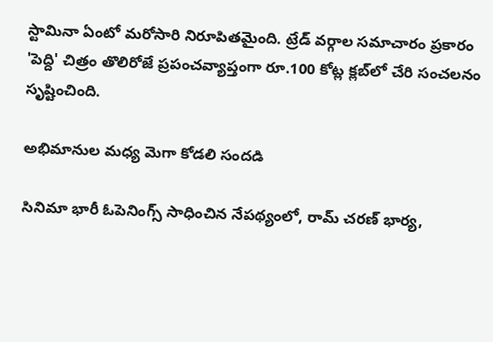స్టామినా ఏంటో మరోసారి నిరూపితమైంది. ట్రేడ్ వర్గాల సమాచారం ప్రకారం 'పెద్ది' చిత్రం తొలిరోజే ప్రపంచవ్యాప్తంగా రూ.100 కోట్ల క్లబ్‌లో చేరి సంచలనం సృష్టించింది.

అభిమానుల మధ్య మెగా కోడలి సందడి

సినిమా భారీ ఓపెనింగ్స్ సాధించిన నేపథ్యంలో, రామ్ చరణ్ భార్య,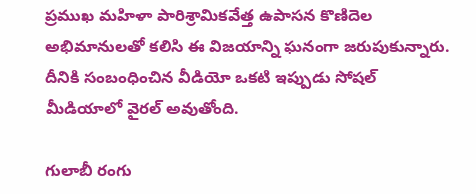ప్రముఖ మహిళా పారిశ్రామికవేత్త ఉపాసన కొణిదెల అభిమానులతో కలిసి ఈ విజయాన్ని ఘనంగా జరుపుకున్నారు. దీనికి సంబంధించిన వీడియో ఒకటి ఇప్పుడు సోషల్ మీడియాలో వైరల్ అవుతోంది.

గులాబీ రంగు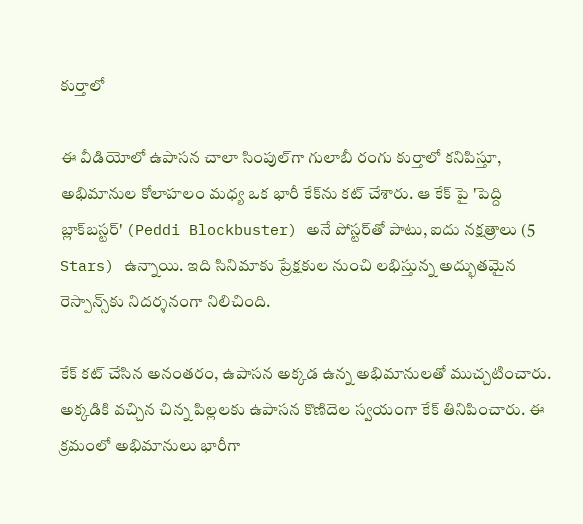కుర్తాలో

ఈ వీడియోలో ఉపాసన చాలా సింపుల్‌గా గులాబీ రంగు కుర్తాలో కనిపిస్తూ, అభిమానుల కోలాహలం మధ్య ఒక భారీ కేక్‌ను కట్ చేశారు. ఆ కేక్ పై 'పెద్ది బ్లాక్‌బస్టర్' (Peddi Blockbuster) అనే పోస్టర్‌తో పాటు, ఐదు నక్షత్రాలు (5 Stars) ఉన్నాయి. ఇది సినిమాకు ప్రేక్షకుల నుంచి లభిస్తున్న అద్భుతమైన రెస్పాన్స్‌కు నిదర్శనంగా నిలిచింది.

కేక్ కట్ చేసిన అనంతరం, ఉపాసన అక్కడ ఉన్న అభిమానులతో ముచ్చటించారు. అక్కడికి వచ్చిన చిన్న పిల్లలకు ఉపాసన కొణిదెల స్వయంగా కేక్ తినిపించారు. ఈ క్రమంలో అభిమానులు భారీగా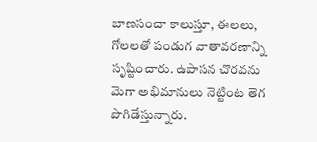బాణసంచా కాలుస్తూ, ఈలలు, గోలలతో పండుగ వాతావరణాన్ని సృష్టించారు. ఉపాసన చొరవను మెగా అభిమానులు నెట్టింట తెగ పొగిడేస్తున్నారు.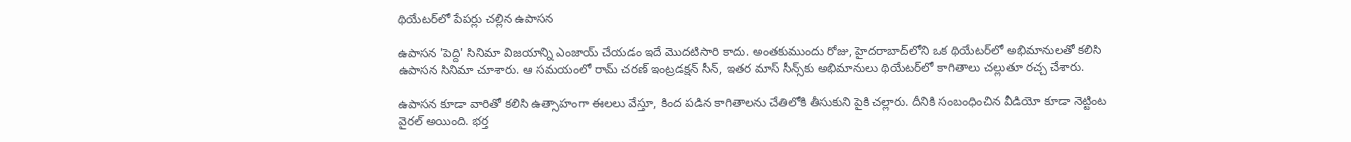థియేటర్‌లో పేపర్లు చల్లిన ఉపాసన

ఉపాసన 'పెద్ది' సినిమా విజయాన్ని ఎంజాయ్ చేయడం ఇదే మొదటిసారి కాదు. అంతకుముందు రోజు, హైదరాబాద్‌లోని ఒక థియేటర్‌లో అభిమానులతో కలిసి ఉపాసన సినిమా చూశారు. ఆ సమయంలో రామ్ చరణ్ ఇంట్రడక్షన్ సీన్, ఇతర మాస్ సీన్స్‌కు అభిమానులు థియేటర్‌లో కాగితాలు చల్లుతూ రచ్చ చేశారు.

ఉపాసన కూడా వారితో కలిసి ఉత్సాహంగా ఈలలు వేస్తూ, కింద పడిన కాగితాలను చేతిలోకి తీసుకుని పైకి చల్లారు. దీనికి సంబంధించిన వీడియో కూడా నెట్టింట వైరల్ అయింది. భర్త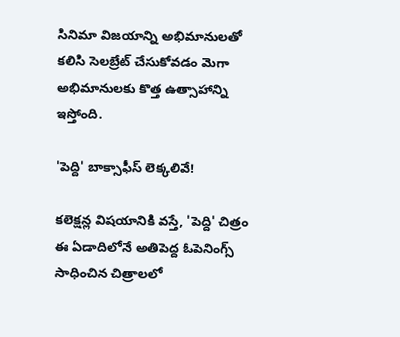సినిమా విజయాన్ని అభిమానులతో కలిసి సెలబ్రేట్ చేసుకోవడం మెగా అభిమానులకు కొత్త ఉత్సాహాన్ని ఇస్తోంది.

'పెద్ది' బాక్సాఫీస్ లెక్కలివే!

కలెక్షన్ల విషయానికి వస్తే, 'పెద్ది' చిత్రం ఈ ఏడాదిలోనే అతిపెద్ద ఓపెనింగ్స్ సాధించిన చిత్రాలలో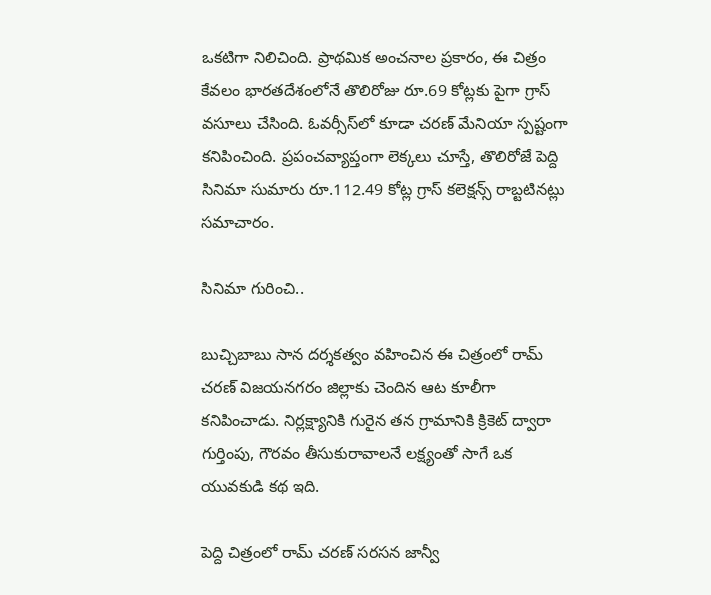ఒకటిగా నిలిచింది. ప్రాథమిక అంచనాల ప్రకారం, ఈ చిత్రం కేవలం భారతదేశంలోనే తొలిరోజు రూ.69 కోట్లకు పైగా గ్రాస్ వసూలు చేసింది. ఓవర్సీస్‌లో కూడా చరణ్ మేనియా స్పష్టంగా కనిపించింది. ప్రపంచవ్యాప్తంగా లెక్కలు చూస్తే, తొలిరోజే పెద్ది సినిమా సుమారు రూ.112.49 కోట్ల గ్రాస్ కలెక్షన్స్ రాబ్టటినట్లు సమాచారం.

సినిమా గురించి..

బుచ్చిబాబు సాన దర్శకత్వం వహించిన ఈ చిత్రంలో రామ్ చరణ్ విజయనగరం జిల్లాకు చెందిన ఆట కూలీగా కనిపించాడు. నిర్లక్ష్యానికి గురైన తన గ్రామానికి క్రికెట్ ద్వారా గుర్తింపు, గౌరవం తీసుకురావాలనే లక్ష్యంతో సాగే ఒక యువకుడి కథ ఇది.

పెద్ది చిత్రంలో రామ్ చరణ్ సరసన జాన్వీ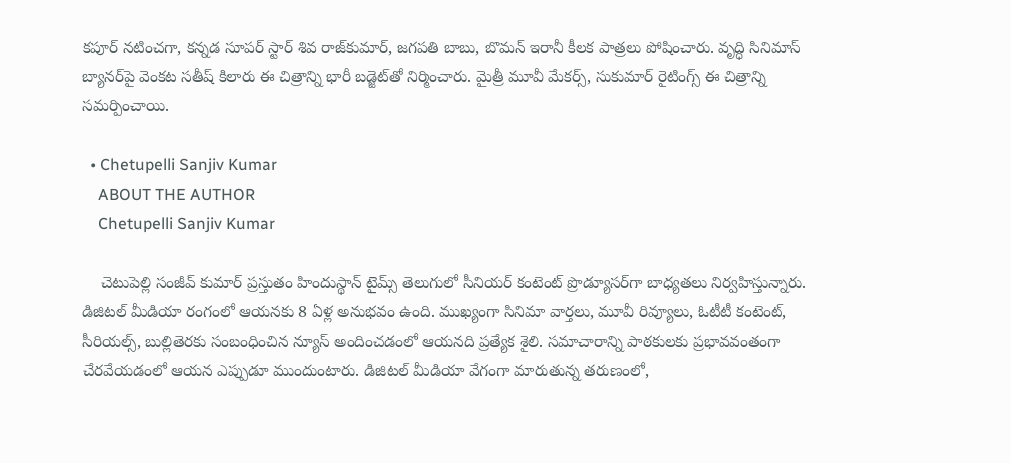కపూర్ నటించగా, కన్నడ సూపర్ స్టార్ శివ రాజ్‌కుమార్, జగపతి బాబు, బొమన్ ఇరానీ కీలక పాత్రలు పోషించారు. వృద్ధి సినిమాస్ బ్యానర్‌పై వెంకట సతీష్ కిలారు ఈ చిత్రాన్ని భారీ బడ్జెట్‌తో నిర్మించారు. మైత్రీ మూవీ మేకర్స్, సుకుమార్ రైటింగ్స్ ఈ చిత్రాన్ని సమర్పించాయి.

  • Chetupelli Sanjiv Kumar
    ABOUT THE AUTHOR
    Chetupelli Sanjiv Kumar

    చెటుపెల్లి సంజీవ్ కుమార్ ప్రస్తుతం హిందుస్థాన్ టైమ్స్ తెలుగులో సీనియర్ కంటెంట్ ప్రొడ్యూసర్‌గా బాధ్యతలు నిర్వహిస్తున్నారు. డిజిటల్ మీడియా రంగంలో ఆయనకు 8 ఏళ్ల అనుభవం ఉంది. ముఖ్యంగా సినిమా వార్తలు, మూవీ రివ్యూలు, ఓటీటీ కంటెంట్, సీరియల్స్, బుల్లితెరకు సంబంధించిన న్యూస్ అందించడంలో ఆయనది ప్రత్యేక శైలి. సమాచారాన్ని పాఠకులకు ప్రభావవంతంగా చేరవేయడంలో ఆయన ఎప్పుడూ ముందుంటారు. డిజిటల్ మీడియా వేగంగా మారుతున్న తరుణంలో,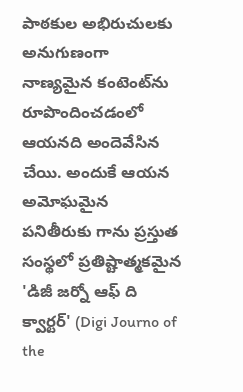పాఠకుల అభిరుచులకు అనుగుణంగా నాణ్యమైన కంటెంట్‌ను రూపొందించడంలో ఆయనది అందెవేసిన చేయి. అందుకే ఆయన అమోఘమైన పనితీరుకు గాను ప్రస్తుత సంస్థలో ప్రతిష్టాత్మకమైన 'డిజీ జర్నో ఆఫ్ ది క్వార్టర్' (Digi Journo of the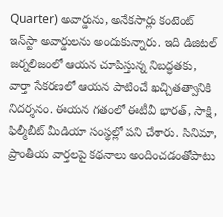Quarter) అవార్డును, అనేకసార్లు కంటెంట్ ఇన్‌స్టా అవార్డులను అందుకున్నారు. ఇది డిజిటల్ జర్నలిజంలో ఆయన చూపిస్తున్న నిబద్ధతకు, వార్తా సేకరణలో ఆయన పాటించే ఖచ్చితత్వానికి నిదర్శనం. ఈయన గతంలో ఈటీవీ భారత్, సాక్షి, ఫిల్మీబీట్ మీడియా సంస్థల్లో పని చేశారు. సినిమా, ప్రాంతీయ వార్తలపై కథనాలు అందించడంతోపాటు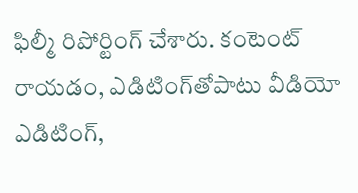ఫిల్మీ రిపోర్టింగ్ చేశారు. కంటెంట్ రాయడం, ఎడిటింగ్‌తోపాటు వీడియో ఎడిటింగ్,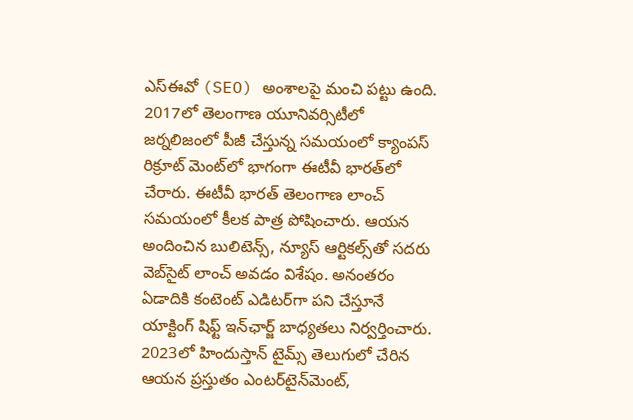ఎస్‌ఈవో (SEO) అంశాలపై మంచి పట్టు ఉంది. 2017లో తెలంగాణ యూనివర్సిటీలో జర్నలిజంలో పీజీ చేస్తున్న సమయంలో క్యాంపస్ రిక్రూట్ మెంట్‌లో భాగంగా ఈటీవీ భారత్‌లో చేరారు. ఈటీవీ భారత్ తెలంగాణ లాంచ్ సమయంలో కీలక పాత్ర పోషించారు. ఆయన అందించిన బులిటెన్స్, న్యూస్ ఆర్టికల్స్‌తో సదరు వెబ్‌సైట్ లాంచ్ అవడం విశేషం. అనంతరం ఏడాదికి కంటెంట్ ఎడిటర్‌గా పని చేస్తూనే యాక్టింగ్ షిఫ్ట్ ఇన్‌ఛార్జ్ బాధ్యతలు నిర్వర్తించారు. 2023లో హిందుస్తాన్ టైమ్స్ తెలుగులో చేరిన ఆయన ప్రస్తుతం ఎంటర్‌టైన్‌మెంట్,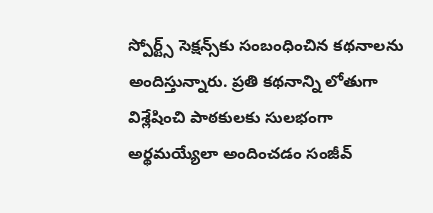స్పోర్ట్స్ సెక్షన్స్‌కు సంబంధించిన కథనాలను అందిస్తున్నారు. ప్రతి కథనాన్ని లోతుగా విశ్లేషించి పాఠకులకు సులభంగా అర్థమయ్యేలా అందించడం సంజీవ్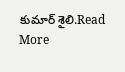కుమార్ శైలి.Read More